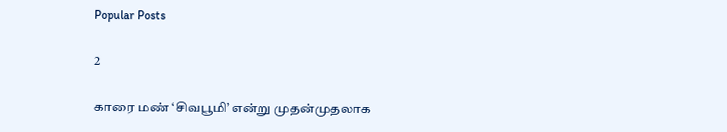Popular Posts

2

காரை மண் ‘சிவபூமி’ என்று முதன்முதலாக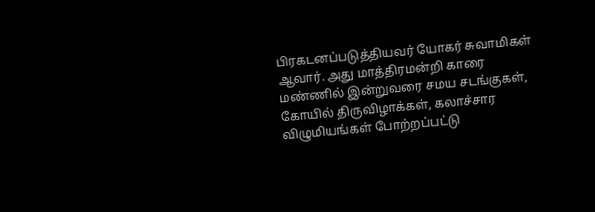பிரகடனப்படுத்தியவர் யோகர் சுவாமிகள் ஆவார். அது மாத்திரமன்றி காரை மண்ணில் இன்றுவரை சமய சடங்குகள், கோயில் திருவிழாக்கள், கலாச்சார விழுமியங்கள் போற்றப்பட்டு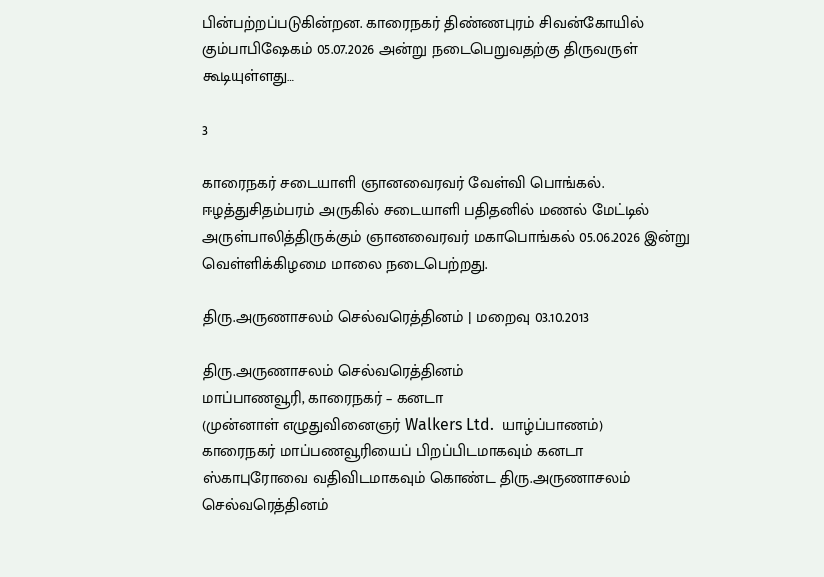பின்பற்றப்படுகின்றன. காரைநகர் திண்ணபுரம் சிவன்கோயில் கும்பாபிஷேகம் 05.07.2026 அன்று நடைபெறுவதற்கு திருவருள் கூடியுள்ளது…

3

காரைநகர் சடையாளி ஞானவைரவர் வேள்வி பொங்கல். ஈழத்துசிதம்பரம் அருகில் சடையாளி பதிதனில் மணல் மேட்டில் அருள்பாலித்திருக்கும் ஞானவைரவர் மகாபொங்கல் 05.06.2026 இன்று வெள்ளிக்கிழமை மாலை நடைபெற்றது.

திரு.அருணாசலம் செல்வரெத்தினம் | மறைவு 03.10.2013

திரு.அருணாசலம் செல்வரெத்தினம்
மாப்பாணவூரி, காரைநகர் – கனடா
(முன்னாள் எழுதுவினைஞர் Walkers Ltd.  யாழ்ப்பாணம்)
காரைநகர் மாப்பணவூரியைப் பிறப்பிடமாகவும் கனடா
ஸ்காபுரோவை வதிவிடமாகவும் கொண்ட திரு.அருணாசலம் செல்வரெத்தினம்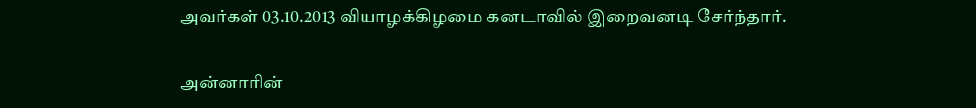அவர்கள் 03.10.2013 வியாழக்கிழமை கனடாவில் இறைவனடி சேர்ந்தார்.

அன்னாரின்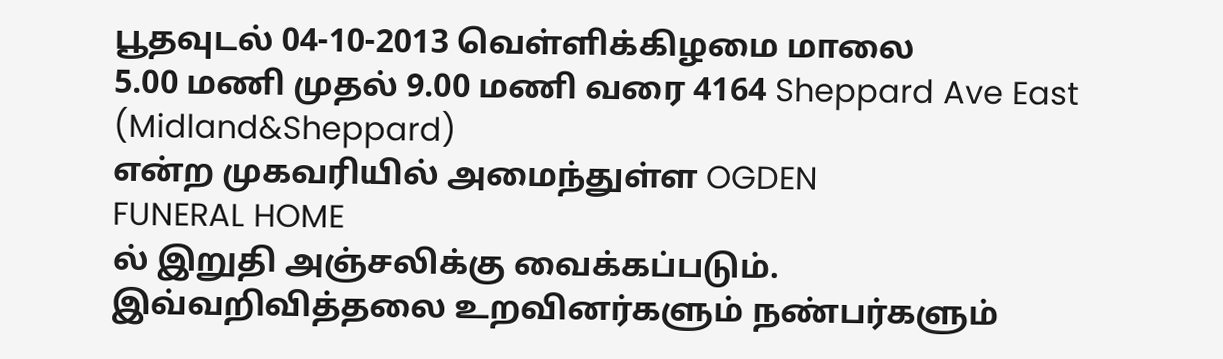பூதவுடல் 04-10-2013 வெள்ளிக்கிழமை மாலை
5.00 மணி முதல் 9.00 மணி வரை 4164 Sheppard Ave East
(Midland&Sheppard)
என்ற முகவரியில் அமைந்துள்ள OGDEN
FUNERAL HOME
ல் இறுதி அஞ்சலிக்கு வைக்கப்படும்.
இவ்வறிவித்தலை உறவினர்களும் நண்பர்களும்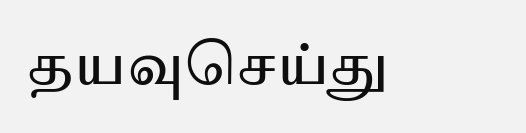தயவுசெய்து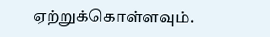ஏற்றுக்கொள்ளவும்.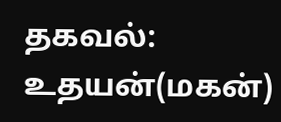தகவல்: உதயன்(மகன்)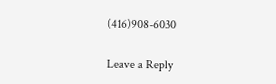(416)908-6030

Leave a Reply